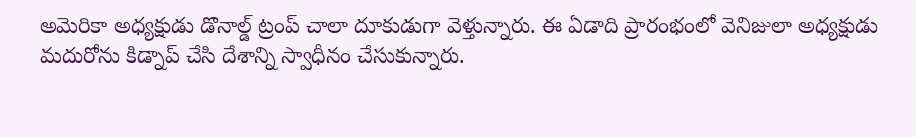అమెరికా అధ్యక్షుడు డొనాల్డ్ ట్రంప్ చాలా దూకుడుగా వెళ్తున్నారు. ఈ ఏడాది ప్రారంభంలో వెనిజులా అధ్యక్షుడు మదురోను కిడ్నాప్ చేసి దేశాన్ని స్వాధీనం చేసుకున్నారు.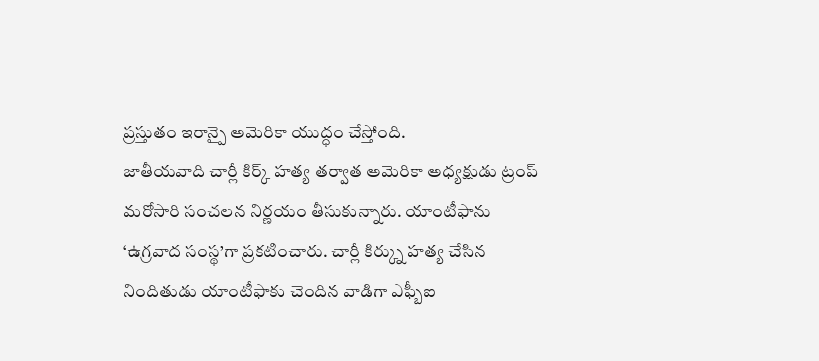ప్రస్తుతం ఇరాన్పై అమెరికా యుద్ధం చేస్తోంది.
జాతీయవాది చార్లీ కిర్క్ హత్య తర్వాత అమెరికా అధ్యక్షుడు ట్రంప్ మరోసారి సంచలన నిర్ణయం తీసుకున్నారు. యాంటీఫాను ‘ఉగ్రవాద సంస్థ’గా ప్రకటించారు. చార్లీ కిర్క్ను హత్య చేసిన నిందితుడు యాంటీఫాకు చెందిన వాడిగా ఎఫ్బీఐ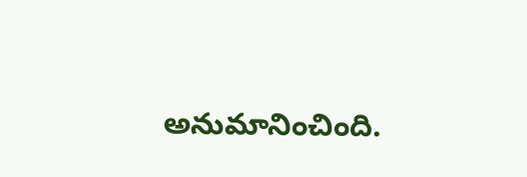అనుమానించింది.